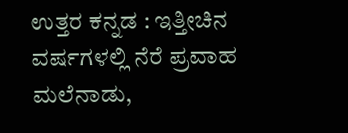ಉತ್ತರ ಕನ್ನಡ : ಇತ್ತೀಚಿನ ವರ್ಷಗಳಲ್ಲಿ ನೆರೆ ಪ್ರವಾಹ  ಮಲೆನಾಡು,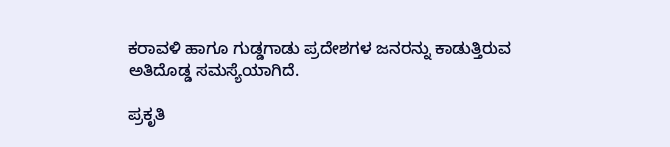ಕರಾವಳಿ ಹಾಗೂ ಗುಡ್ಡಗಾಡು ಪ್ರದೇಶಗಳ ಜನರನ್ನು ಕಾಡುತ್ತಿರುವ ಅತಿದೊಡ್ಡ ಸಮಸ್ಯೆಯಾಗಿದೆ.

ಪ್ರಕೃತಿ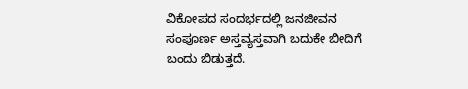ವಿಕೋಪದ ಸಂದರ್ಭದಲ್ಲಿ ಜನಜೀವನ ಸಂಪೂರ್ಣ ಅಸ್ತವ್ಯಸ್ತವಾಗಿ ಬದುಕೇ ಬೀದಿಗೆ ಬಂದು ಬಿಡುತ್ತದೆ.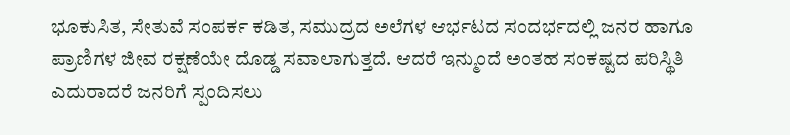ಭೂಕುಸಿತ, ಸೇತುವೆ ಸಂಪರ್ಕ ಕಡಿತ, ಸಮುದ್ರದ ಅಲೆಗಳ ಆರ್ಭಟದ ಸಂದರ್ಭದಲ್ಲಿ ಜನರ ಹಾಗೂ ಪ್ರಾಣಿಗಳ ಜೀವ ರಕ್ಷಣೆಯೇ ದೊಡ್ಡ ಸವಾಲಾಗುತ್ತದೆ. ಆದರೆ ಇನ್ಮುಂದೆ ಅಂತಹ ಸಂಕಷ್ಟದ ಪರಿಸ್ಥಿತಿ ಎದುರಾದರೆ ಜನರಿಗೆ ಸ್ಪಂದಿಸಲು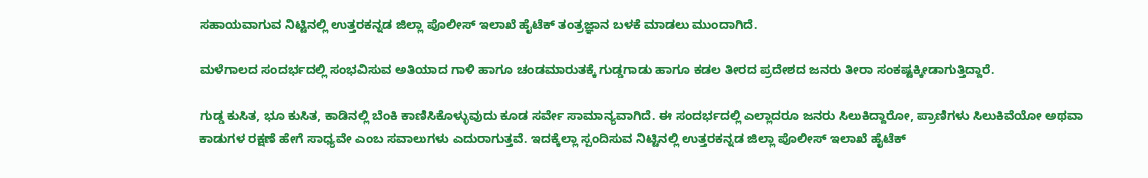ಸಹಾಯವಾಗುವ ನಿಟ್ಟಿನಲ್ಲಿ ಉತ್ತರಕನ್ನಡ ಜಿಲ್ಲಾ ಪೊಲೀಸ್ ಇಲಾಖೆ ಹೈಟೆಕ್ ತಂತ್ರಜ್ಞಾನ ಬಳಕೆ ಮಾಡಲು ಮುಂದಾಗಿದೆ.

ಮಳೆಗಾಲದ ಸಂದರ್ಭದಲ್ಲಿ ಸಂಭವಿಸುವ ಅತಿಯಾದ ಗಾಳಿ ಹಾಗೂ ಚಂಡಮಾರುತಕ್ಕೆ ಗುಡ್ಡಗಾಡು ಹಾಗೂ ಕಡಲ ತೀರದ ಪ್ರದೇಶದ ಜನರು ತೀರಾ ಸಂಕಷ್ಟಕ್ಕೀಡಾಗುತ್ತಿದ್ದಾರೆ.

ಗುಡ್ಡ ಕುಸಿತ, ಭೂ ಕುಸಿತ, ಕಾಡಿನಲ್ಲಿ ಬೆಂಕಿ ಕಾಣಿಸಿಕೊಳ್ಳುವುದು ಕೂಡ ಸರ್ವೇ ಸಾಮಾನ್ಯವಾಗಿದೆ. ಈ ಸಂದರ್ಭದಲ್ಲಿ ಎಲ್ಲಾದರೂ ಜನರು ಸಿಲುಕಿದ್ದಾರೋ, ಪ್ರಾಣಿಗಳು ಸಿಲುಕಿವೆಯೋ ಅಥವಾ ಕಾಡುಗಳ ರಕ್ಷಣೆ ಹೇಗೆ ಸಾಧ್ಯವೇ ಎಂಬ ಸವಾಲುಗಳು ಎದುರಾಗುತ್ತವೆ. ಇದಕ್ಕೆಲ್ಲಾ ಸ್ಪಂದಿಸುವ ನಿಟ್ಟಿನಲ್ಲಿ ಉತ್ತರಕನ್ನಡ ಜಿಲ್ಲಾ ಪೊಲೀಸ್ ಇಲಾಖೆ ಹೈಟೆಕ್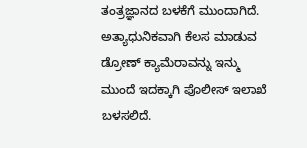ತಂತ್ರಜ್ಞಾನದ ಬಳಕೆಗೆ ಮುಂದಾಗಿದೆ. ಅತ್ಯಾಧುನಿಕವಾಗಿ ಕೆಲಸ ಮಾಡುವ ಡ್ರೋಣ್ ಕ್ಯಾಮೆರಾವನ್ನು ಇನ್ಮು ಮುಂದೆ ಇದಕ್ಕಾಗಿ ಪೊಲೀಸ್ ಇಲಾಖೆ ಬಳಸಲಿದೆ.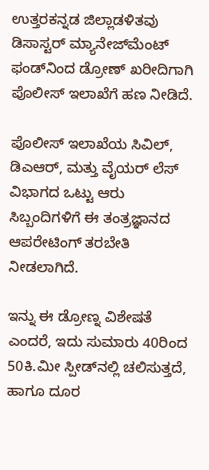ಉತ್ತರಕನ್ನಡ ಜಿಲ್ಲಾಡಳಿತವು ಡಿಸಾಸ್ಟರ್ ಮ್ಯಾನೇಜ್‌ಮೆಂಟ್ ಫಂಡ್‌ನಿಂದ ಡ್ರೋಣ್ ಖರೀದಿಗಾಗಿ ಪೊಲೀಸ್ ಇಲಾಖೆಗೆ ಹಣ ನೀಡಿದೆ.

ಪೊಲೀಸ್ ಇಲಾಖೆಯ ಸಿವಿಲ್, ಡಿಎಆರ್, ಮತ್ತು ವೈಯರ್ ಲೆಸ್ ವಿಭಾಗದ ಒಟ್ಟು ಆರು ಸಿಬ್ಬಂದಿಗಳಿಗೆ ಈ ತಂತ್ರಜ್ಞಾನದ ಆಪರೇಟಿಂಗ್ ತರಬೇತಿ ನೀಡಲಾಗಿದೆ.

ಇನ್ನು ಈ ಡ್ರೋಣ್ನ ವಿಶೇಷತೆ ಎಂದರೆ, ಇದು ಸುಮಾರು 40ರಿಂದ 50ಕಿ.ಮೀ ಸ್ಪೀಡ್‌ನಲ್ಲಿ ಚಲಿಸುತ್ತದೆ, ಹಾಗೂ ದೂರ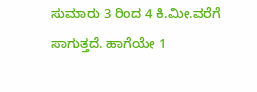ಸುಮಾರು 3 ರಿಂದ 4 ಕಿ.ಮೀ.ವರೆಗೆ ಸಾಗುತ್ತದೆ. ಹಾಗೆಯೇ 1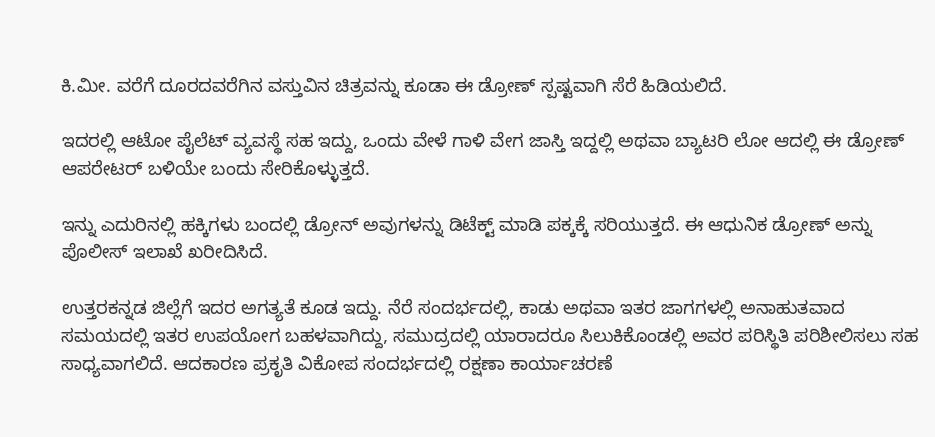ಕಿ.ಮೀ. ವರೆಗೆ ದೂರದವರೆಗಿನ ವಸ್ತುವಿನ ಚಿತ್ರವನ್ನು ಕೂಡಾ ಈ ಡ್ರೋಣ್ ಸ್ಪಷ್ಟವಾಗಿ ಸೆರೆ ಹಿಡಿಯಲಿದೆ.

ಇದರಲ್ಲಿ ಆಟೋ ಪೈಲೆಟ್ ವ್ಯವಸ್ಥೆ ಸಹ ಇದ್ದು, ಒಂದು ವೇಳೆ ಗಾಳಿ ವೇಗ ಜಾಸ್ತಿ ಇದ್ದಲ್ಲಿ ಅಥವಾ ಬ್ಯಾಟರಿ ಲೋ ಆದಲ್ಲಿ ಈ ಡ್ರೋಣ್ ಆಪರೇಟರ್ ಬಳಿಯೇ ಬಂದು ಸೇರಿಕೊಳ್ಳುತ್ತದೆ.

ಇನ್ನು ಎದುರಿನಲ್ಲಿ ಹಕ್ಕಿಗಳು ಬಂದಲ್ಲಿ ಡ್ರೋನ್ ಅವುಗಳನ್ನು ಡಿಟೆಕ್ಟ್ ಮಾಡಿ ಪಕ್ಕಕ್ಕೆ ಸರಿಯುತ್ತದೆ. ಈ ಆಧುನಿಕ ಡ್ರೋಣ್ ಅನ್ನು ಪೊಲೀಸ್ ಇಲಾಖೆ ಖರೀದಿಸಿದೆ.

ಉತ್ತರಕನ್ನಡ ಜಿಲ್ಲೆಗೆ ಇದರ ಅಗತ್ಯತೆ ಕೂಡ ಇದ್ದು. ನೆರೆ ಸಂದರ್ಭದಲ್ಲಿ, ಕಾಡು ಅಥವಾ ಇತರ ಜಾಗಗಳಲ್ಲಿ ಅನಾಹುತವಾದ ಸಮಯದಲ್ಲಿ ಇತರ ಉಪಯೋಗ ಬಹಳವಾಗಿದ್ದು, ಸಮುದ್ರದಲ್ಲಿ ಯಾರಾದರೂ ಸಿಲುಕಿಕೊಂಡಲ್ಲಿ ಅವರ ಪರಿಸ್ಥಿತಿ ಪರಿಶೀಲಿಸಲು ಸಹ ಸಾಧ್ಯವಾಗಲಿದೆ. ಆದಕಾರಣ ಪ್ರಕೃತಿ ವಿಕೋಪ ಸಂದರ್ಭದಲ್ಲಿ ರಕ್ಷಣಾ ಕಾರ್ಯಾಚರಣೆ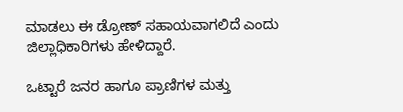ಮಾಡಲು ಈ ಡ್ರೋಣ್ ಸಹಾಯವಾಗಲಿದೆ ಎಂದು ಜಿಲ್ಲಾಧಿಕಾರಿಗಳು ಹೇಳಿದ್ದಾರೆ.

ಒಟ್ಟಾರೆ ಜನರ ಹಾಗೂ ಪ್ರಾಣಿಗಳ ಮತ್ತು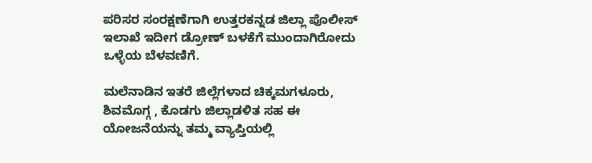ಪರಿಸರ ಸಂರಕ್ಷಣೆಗಾಗಿ ಉತ್ತರಕನ್ನಡ ಜಿಲ್ಲಾ ಪೊಲೀಸ್ ಇಲಾಖೆ ಇದೀಗ ಡ್ರೋಣ್ ಬಳಕೆಗೆ ಮುಂದಾಗಿರೋದು ಒಳ್ಳೆಯ ಬೆಳವಣಿಗೆ.

ಮಲೆನಾಡಿನ ಇತರೆ ಜಿಲ್ಲೆಗಳಾದ ಚಿಕ್ಕಮಗಳೂರು, ಶಿವಮೊಗ್ಗ , ಕೊಡಗು ಜಿಲ್ಲಾಡಳಿತ ಸಹ ಈ ಯೋಜನೆಯನ್ನು ತಮ್ಮ ವ್ಯಾಪ್ತಿಯಲ್ಲಿ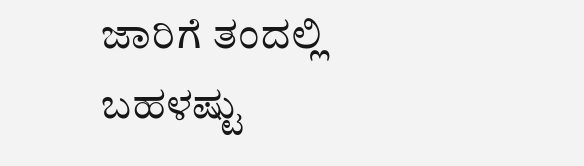ಜಾರಿಗೆ ತಂದಲ್ಲಿ ಬಹಳಷ್ಟು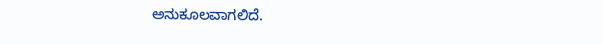ಅನುಕೂಲವಾಗಲಿದೆ.